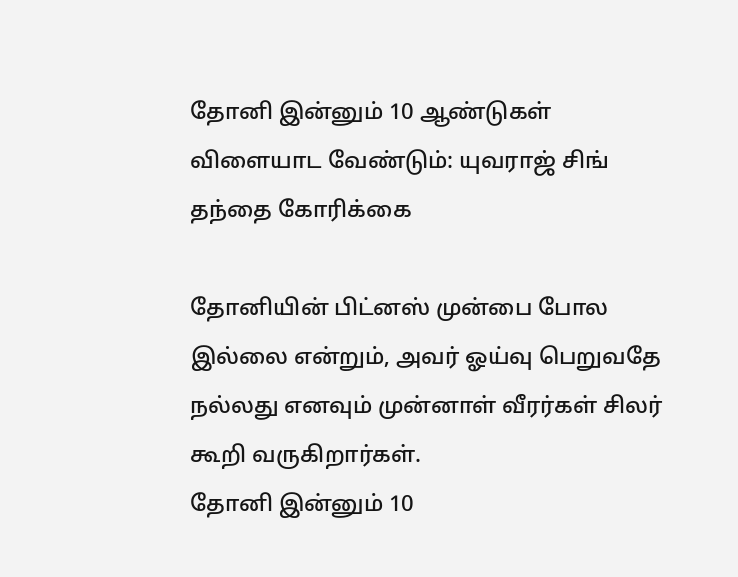தோனி இன்னும் 10 ஆண்டுகள் விளையாட வேண்டும்: யுவராஜ் சிங் தந்தை கோரிக்கை

தோனியின் பிட்னஸ் முன்பை போல இல்லை என்றும், அவர் ஓய்வு பெறுவதே நல்லது எனவும் முன்னாள் வீரர்கள் சிலர் கூறி வருகிறார்கள்.
தோனி இன்னும் 10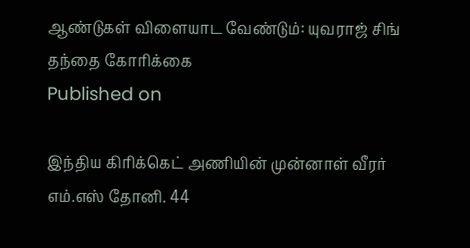ஆண்டுகள் விளையாட வேண்டும்: யுவராஜ் சிங் தந்தை கோரிக்கை
Published on

இந்திய கிரிக்கெட் அணியின் முன்னாள் வீரர் எம்.எஸ் தோனி. 44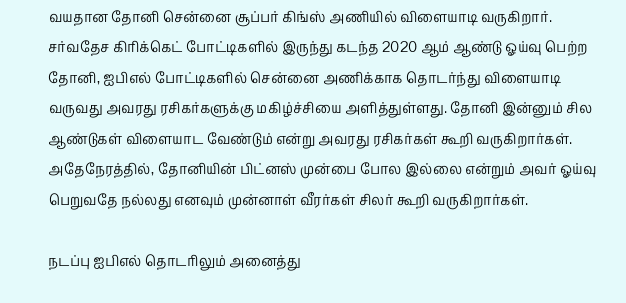வயதான தோனி சென்னை சூப்பர் கிங்ஸ் அணியில் விளையாடி வருகிறார். சர்வதேச கிரிக்கெட் போட்டிகளில் இருந்து கடந்த 2020 ஆம் ஆண்டு ஓய்வு பெற்ற தோனி, ஐபிஎல் போட்டிகளில் சென்னை அணிக்காக தொடர்ந்து விளையாடி வருவது அவரது ரசிகர்களுக்கு மகிழ்ச்சியை அளித்துள்ளது. தோனி இன்னும் சில ஆண்டுகள் விளையாட வேண்டும் என்று அவரது ரசிகர்கள் கூறி வருகிறார்கள். அதேநேரத்தில், தோனியின் பிட்னஸ் முன்பை போல இல்லை என்றும் அவர் ஓய்வு பெறுவதே நல்லது எனவும் முன்னாள் வீரர்கள் சிலர் கூறி வருகிறார்கள்.

நடப்பு ஐபிஎல் தொடரிலும் அனைத்து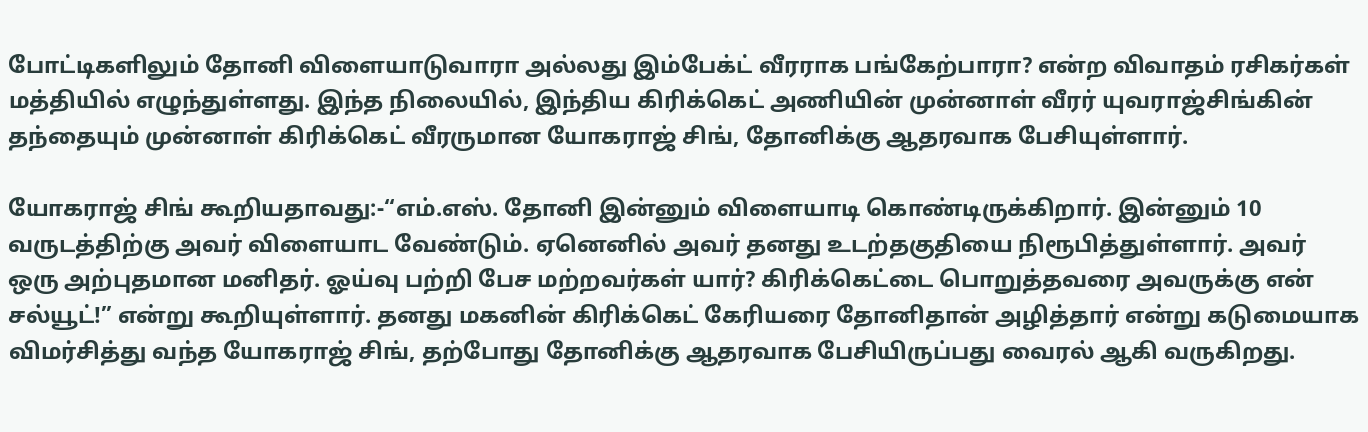போட்டிகளிலும் தோனி விளையாடுவாரா அல்லது இம்பேக்ட் வீரராக பங்கேற்பாரா? என்ற விவாதம் ரசிகர்கள் மத்தியில் எழுந்துள்ளது. இந்த நிலையில், இந்திய கிரிக்கெட் அணியின் முன்னாள் வீரர் யுவராஜ்சிங்கின் தந்தையும் முன்னாள் கிரிக்கெட் வீரருமான யோகராஜ் சிங், தோனிக்கு ஆதரவாக பேசியுள்ளார்.

யோகராஜ் சிங் கூறியதாவது:-“எம்.எஸ். தோனி இன்னும் விளையாடி கொண்டிருக்கிறார். இன்னும் 10 வருடத்திற்கு அவர் விளையாட வேண்டும். ஏனெனில் அவர் தனது உடற்தகுதியை நிரூபித்துள்ளார். அவர் ஒரு அற்புதமான மனிதர். ஓய்வு பற்றி பேச மற்றவர்கள் யார்? கிரிக்கெட்டை பொறுத்தவரை அவருக்கு என் சல்யூட்!” என்று கூறியுள்ளார். தனது மகனின் கிரிக்கெட் கேரியரை தோனிதான் அழித்தார் என்று கடுமையாக விமர்சித்து வந்த யோகராஜ் சிங், தற்போது தோனிக்கு ஆதரவாக பேசியிருப்பது வைரல் ஆகி வருகிறது.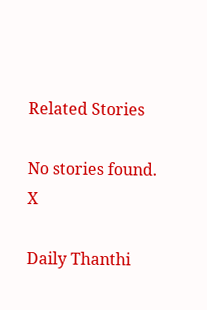Related Stories

No stories found.
X

Daily Thanthi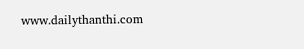www.dailythanthi.com